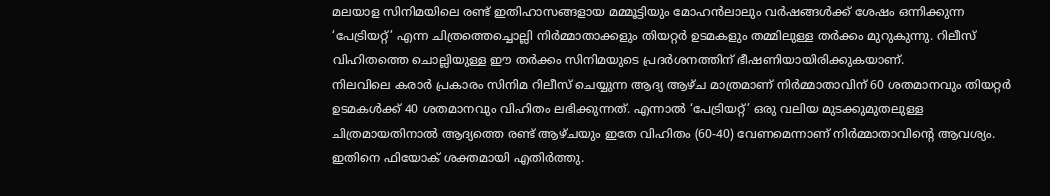മലയാള സിനിമയിലെ രണ്ട് ഇതിഹാസങ്ങളായ മമ്മൂട്ടിയും മോഹൻലാലും വർഷങ്ങൾക്ക് ശേഷം ഒന്നിക്കുന്ന ‘പേട്രിയറ്റ്’ എന്ന ചിത്രത്തെച്ചൊല്ലി നിർമ്മാതാക്കളും തിയറ്റർ ഉടമകളും തമ്മിലുള്ള തർക്കം മുറുകുന്നു. റിലീസ് വിഹിതത്തെ ചൊല്ലിയുള്ള ഈ തർക്കം സിനിമയുടെ പ്രദർശനത്തിന് ഭീഷണിയായിരിക്കുകയാണ്.
നിലവിലെ കരാർ പ്രകാരം സിനിമ റിലീസ് ചെയ്യുന്ന ആദ്യ ആഴ്ച മാത്രമാണ് നിർമ്മാതാവിന് 60 ശതമാനവും തിയറ്റർ ഉടമകൾക്ക് 40 ശതമാനവും വിഹിതം ലഭിക്കുന്നത്. എന്നാൽ ‘പേട്രിയറ്റ്’ ഒരു വലിയ മുടക്കുമുതലുള്ള ചിത്രമായതിനാൽ ആദ്യത്തെ രണ്ട് ആഴ്ചയും ഇതേ വിഹിതം (60-40) വേണമെന്നാണ് നിർമ്മാതാവിന്റെ ആവശ്യം. ഇതിനെ ഫിയോക് ശക്തമായി എതിർത്തു.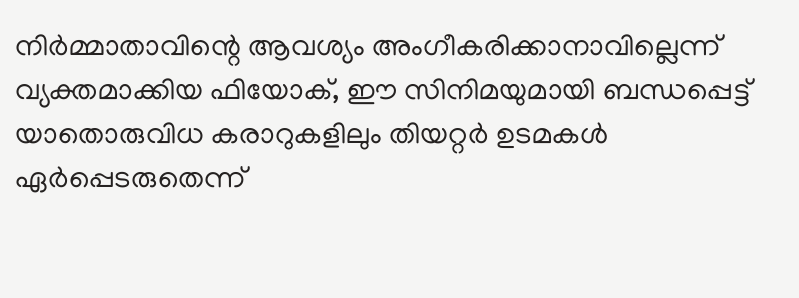നിർമ്മാതാവിന്റെ ആവശ്യം അംഗീകരിക്കാനാവില്ലെന്ന് വ്യക്തമാക്കിയ ഫിയോക്, ഈ സിനിമയുമായി ബന്ധപ്പെട്ട് യാതൊരുവിധ കരാറുകളിലും തിയറ്റർ ഉടമകൾ ഏർപ്പെടരുതെന്ന്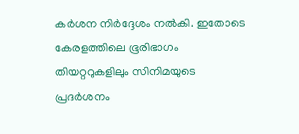കർശന നിർദ്ദേശം നൽകി. ഇതോടെ കേരളത്തിലെ ഭൂരിഭാഗം തിയറ്ററുകളിലും സിനിമയുടെ പ്രദർശനം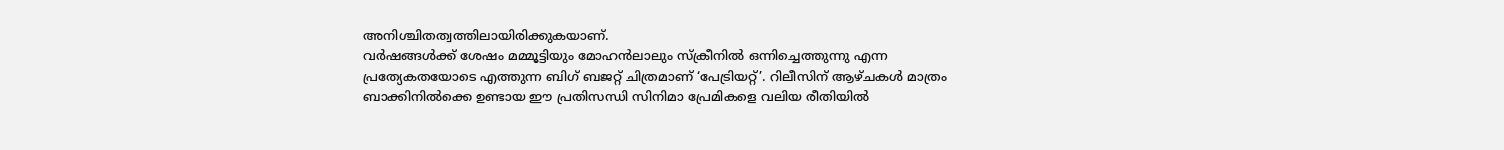അനിശ്ചിതത്വത്തിലായിരിക്കുകയാണ്.
വർഷങ്ങൾക്ക് ശേഷം മമ്മൂട്ടിയും മോഹൻലാലും സ്ക്രീനിൽ ഒന്നിച്ചെത്തുന്നു എന്ന പ്രത്യേകതയോടെ എത്തുന്ന ബിഗ് ബജറ്റ് ചിത്രമാണ് ‘പേട്രിയറ്റ്’. റിലീസിന് ആഴ്ചകൾ മാത്രം ബാക്കിനിൽക്കെ ഉണ്ടായ ഈ പ്രതിസന്ധി സിനിമാ പ്രേമികളെ വലിയ രീതിയിൽ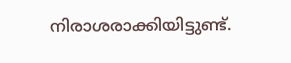നിരാശരാക്കിയിട്ടുണ്ട്.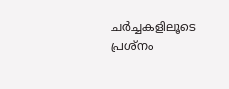ചർച്ചകളിലൂടെ പ്രശ്നം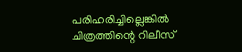പരിഹരിച്ചില്ലെങ്കിൽ ചിത്രത്തിന്റെ റിലീസ്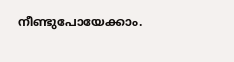നീണ്ടുപോയേക്കാം.